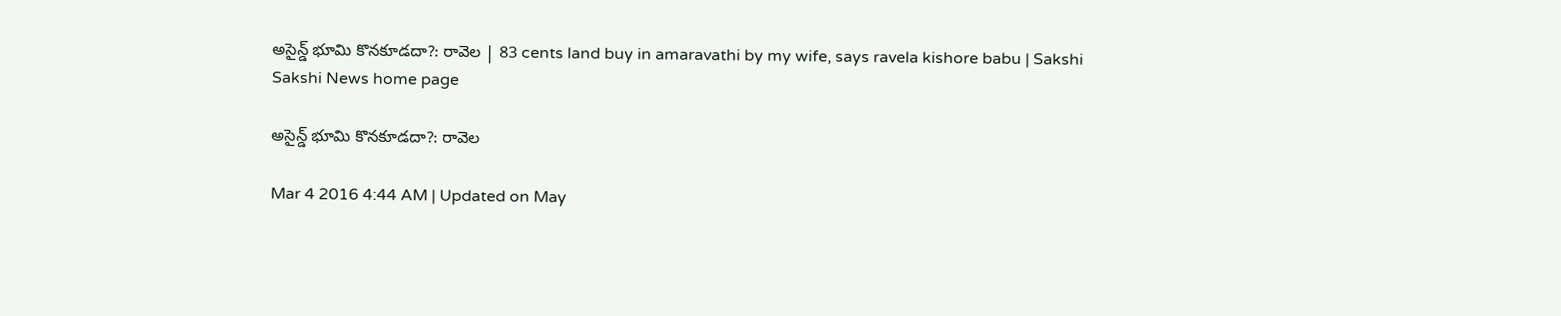అసైన్డ్ భూమి కొనకూడదా?: రావెల | 83 cents land buy in amaravathi by my wife, says ravela kishore babu | Sakshi
Sakshi News home page

అసైన్డ్ భూమి కొనకూడదా?: రావెల

Mar 4 2016 4:44 AM | Updated on May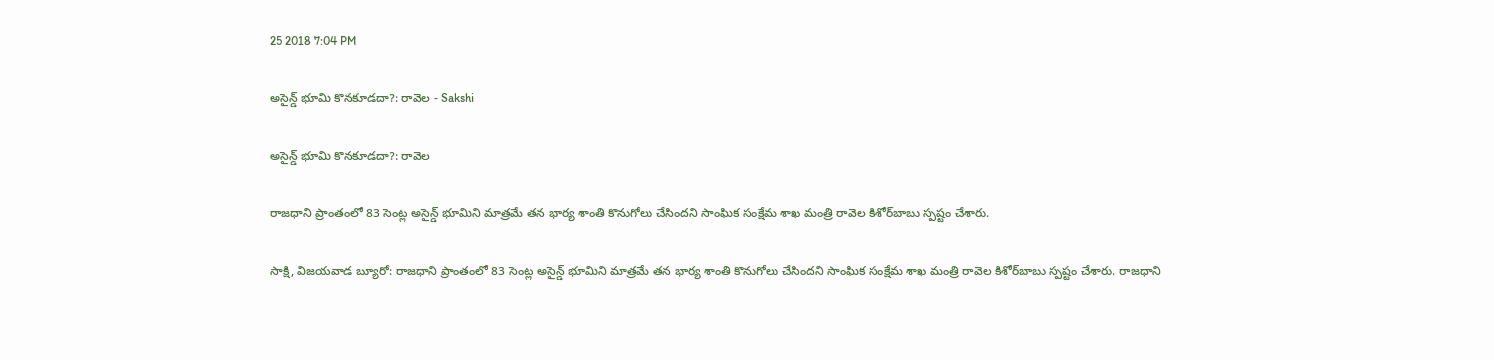25 2018 7:04 PM

అసైన్డ్ భూమి కొనకూడదా?: రావెల - Sakshi

అసైన్డ్ భూమి కొనకూడదా?: రావెల

రాజధాని ప్రాంతంలో 83 సెంట్ల అసైన్డ్ భూమిని మాత్రమే తన భార్య శాంతి కొనుగోలు చేసిందని సాంఘిక సంక్షేమ శాఖ మంత్రి రావెల కిశోర్‌బాబు స్పష్టం చేశారు.

సాక్షి, విజయవాడ బ్యూరో: రాజధాని ప్రాంతంలో 83 సెంట్ల అసైన్డ్ భూమిని మాత్రమే తన భార్య శాంతి కొనుగోలు చేసిందని సాంఘిక సంక్షేమ శాఖ మంత్రి రావెల కిశోర్‌బాబు స్పష్టం చేశారు. రాజధాని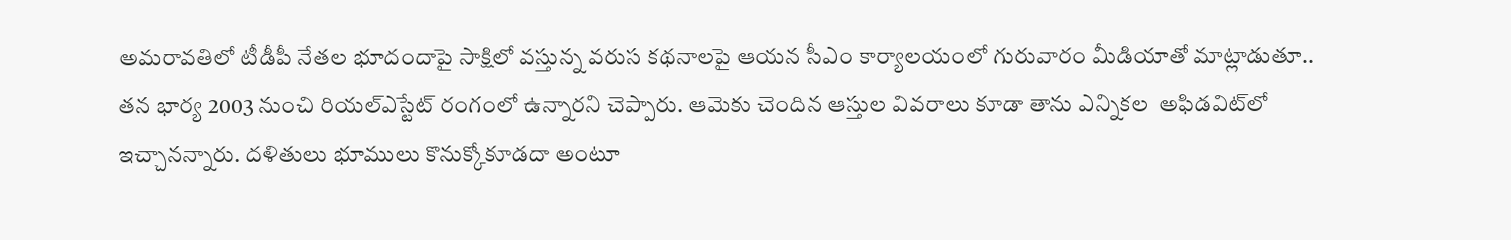అమరావతిలో టీడీపీ నేతల భూదందాపై సాక్షిలో వస్తున్న వరుస కథనాలపై ఆయన సీఎం కార్యాలయంలో గురువారం మీడియాతో మాట్లాడుతూ.. తన భార్య 2003 నుంచి రియల్‌ఎస్టేట్ రంగంలో ఉన్నారని చెప్పారు. ఆమెకు చెందిన ఆస్తుల వివరాలు కూడా తాను ఎన్నికల  అఫిడవిట్‌లో ఇచ్చానన్నారు. దళితులు భూములు కొనుక్కోకూడదా అంటూ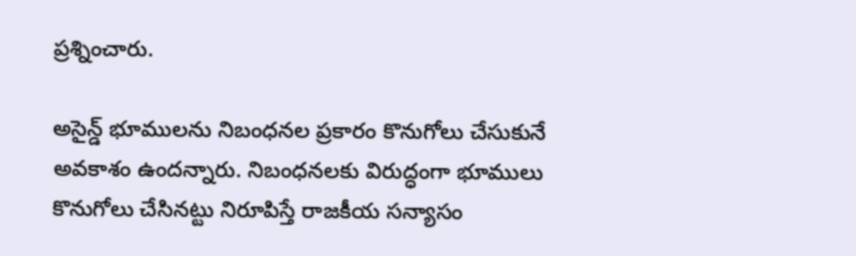ప్రశ్నించారు.

అసైన్డ్ భూములను నిబంధనల ప్రకారం కొనుగోలు చేసుకునే అవకాశం ఉందన్నారు. నిబంధనలకు విరుద్ధంగా భూములు కొనుగోలు చేసినట్టు నిరూపిస్తే రాజకీయ సన్యాసం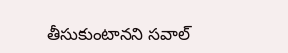తీసుకుంటానని సవాల్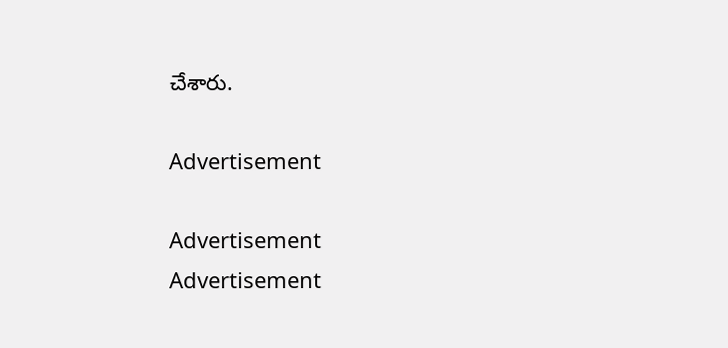చేశారు.

Advertisement

Advertisement
Advertisement